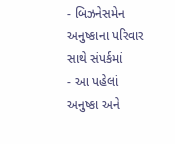- બિઝનેસમેન અનુષ્કાના પરિવાર સાથે સંપર્કમાં
- આ પહેલાં અનુષ્કા અને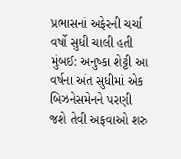પ્રભાસનાં અફેરની ચર્ચા વર્ષો સુધી ચાલી હતી
મુંબઈ: અનુષ્કા શેટ્ટી આ વર્ષના અંત સુધીમાં એક બિઝનેસમેનને પરણી જશે તેવી અફવાઓ શરુ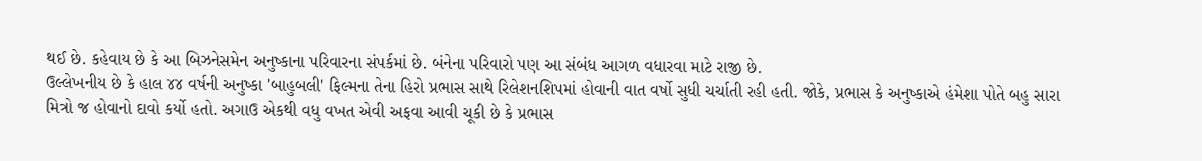થઈ છે. કહેવાય છે કે આ બિઝનેસમેન અનુષ્કાના પરિવારના સંપર્કમાં છે. બંનેના પરિવારો પણ આ સંબંધ આગળ વધારવા માટે રાજી છે.
ઉલ્લેખનીય છે કે હાલ ૪૪ વર્ષની અનુષ્કા 'બાહુબલી' ફિલ્મના તેના હિરો પ્રભાસ સાથે રિલેશનશિપમાં હોવાની વાત વર્ષો સુધી ચર્ચાતી રહી હતી. જોકે, પ્રભાસ કે અનુષ્કાએ હંમેશા પોતે બહુ સારા મિત્રો જ હોવાનો દાવો કર્યો હતો. અગાઉ એકથી વધુ વખત એવી અફવા આવી ચૂકી છે કે પ્રભાસ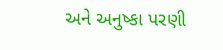અને અનુષ્કા પરણી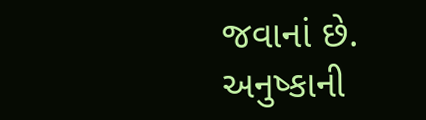જવાનાં છે.
અનુષ્કાની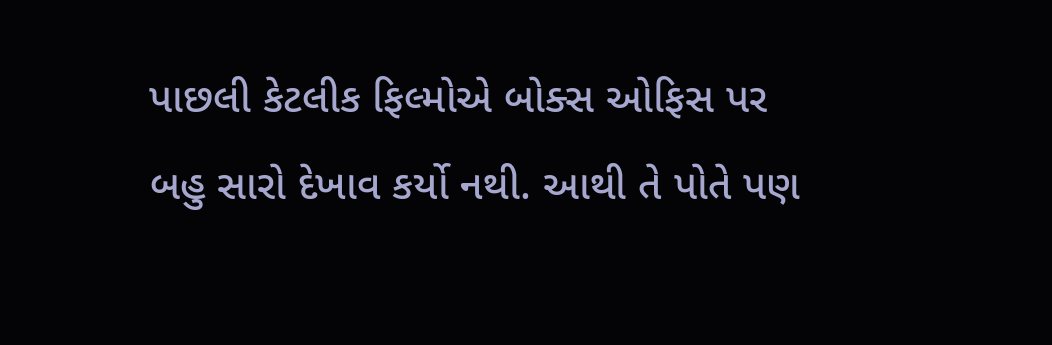પાછલી કેટલીક ફિલ્મોએ બોક્સ ઓફિસ પર બહુ સારો દેખાવ કર્યો નથી. આથી તે પોતે પણ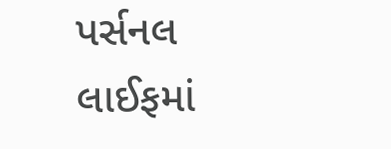પર્સનલ લાઈફમાં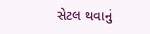સેટલ થવાનું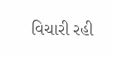વિચારી રહી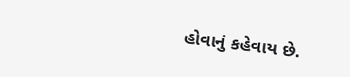હોવાનું કહેવાય છે.